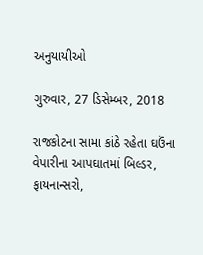અનુયાયીઓ

ગુરુવાર, 27 ડિસેમ્બર, 2018

રાજકોટના સામા કાંઠે રહેતા ઘઉંના
વેપારીના આપઘાતમાં બિલ્ડર, ફાયનાન્સરો,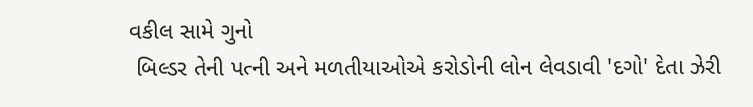વકીલ સામે ગુનો
 બિલ્ડર તેની પત્ની અને મળતીયાઓએ કરોડોની લોન લેવડાવી 'દગો' દેતા ઝેરી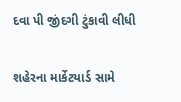દવા પી જીંદગી ટુંકાવી લીધી

શહેરના માર્કેટયાર્ડ સામે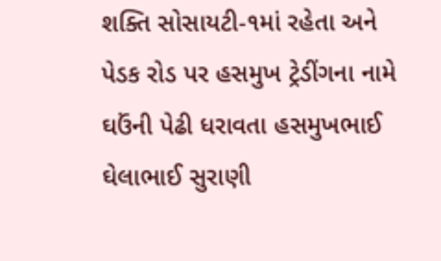શક્તિ સોસાયટી-૧માં રહેતા અને પેડક રોડ પર હસમુખ ટ્રેડીંગના નામે ઘઉંની પેઢી ધરાવતા હસમુખભાઈ ઘેલાભાઈ સુરાણી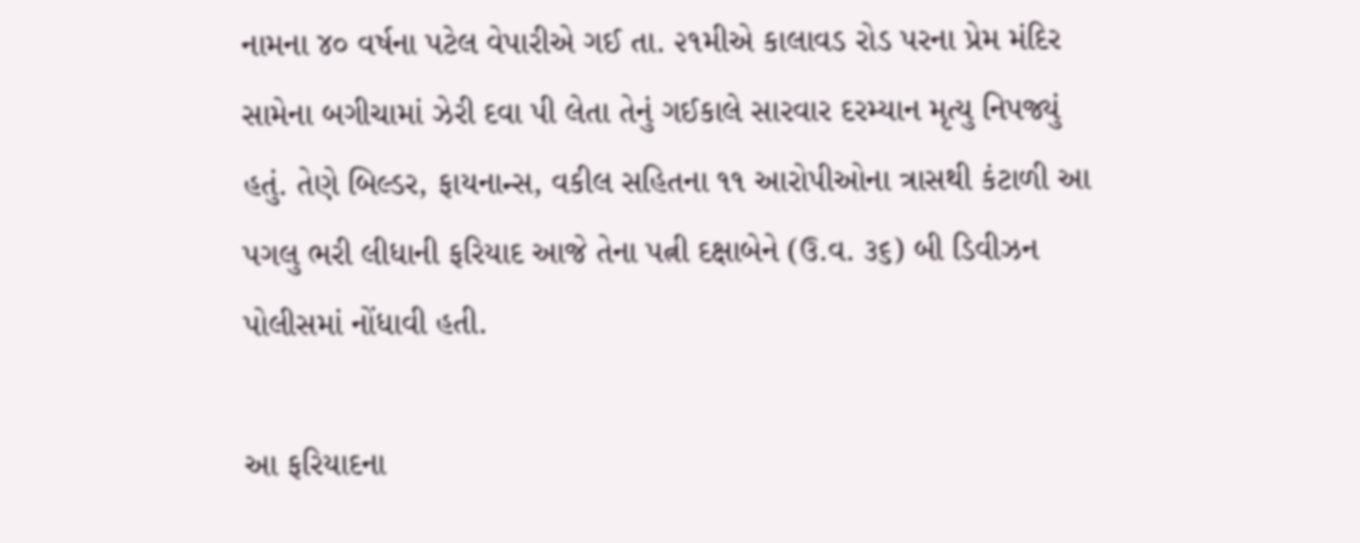નામના ૪૦ વર્ષના પટેલ વેપારીએ ગઈ તા. ૨૧મીએ કાલાવડ રોડ પરના પ્રેમ મંદિર સામેના બગીચામાં ઝેરી દવા પી લેતા તેનું ગઈકાલે સારવાર દરમ્યાન મૃત્યુ નિપજ્યું હતું. તેણે બિલ્ડર, ફાયનાન્સ, વકીલ સહિતના ૧૧ આરોપીઓના ત્રાસથી કંટાળી આ પગલુ ભરી લીધાની ફરિયાદ આજે તેના પત્ની દક્ષાબેને (ઉ.વ. ૩૬) બી ડિવીઝન પોલીસમાં નોંધાવી હતી.

આ ફરિયાદના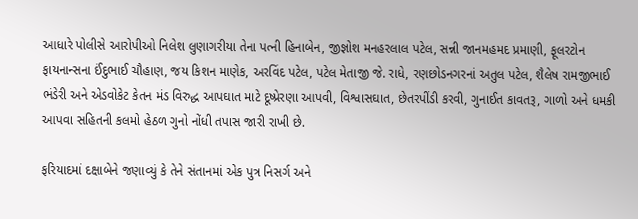આધારે પોલીસે આરોપીઓ નિલેશ લુણાગરીયા તેના પત્ની હિનાબેન, જીજ્ઞોશ મનહરલાલ પટેલ, સન્ની જાનમહમદ પ્રમાણી, ફૂલરટોન ફાયનાન્સના ઈંદુભાઈ ચૌહાણ, જય કિશન માણેક, અરવિંદ પટેલ, પટેલ મેતાજી જે. રાધે, રણછોડનગરનાં અતુલ પટેલ, શૈલેષ રામજીભાઈ ભંડેરી અને એડવોકેટ કેતન મંડ વિરુદ્ધ આપઘાત માટે દૂષ્પ્રેરણા આપવી, વિશ્વાસઘાત, છેતરપીંડી કરવી, ગુનાઈત કાવતરૂ, ગાળો અને ધમકી આપવા સહિતની કલમો હેઠળ ગુનો નોંધી તપાસ જારી રાખી છે.

ફરિયાદમાં દક્ષાબેને જણાવ્યું કે તેને સંતાનમાં એક પુત્ર નિસર્ગ અને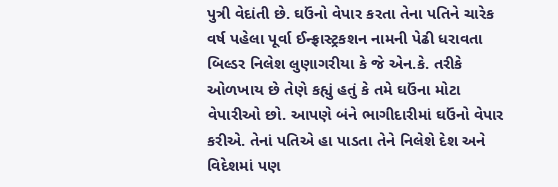પુત્રી વેદાંતી છે. ઘઉંનો વેપાર કરતા તેના પતિને ચારેક વર્ષ પહેલા પૂર્વા ઈન્ફ્રાસ્ટ્રકશન નામની પેઢી ધરાવતા બિલ્ડર નિલેશ લુણાગરીયા કે જે એન.કે. તરીકે ઓળખાય છે તેણે કહ્યું હતું કે તમે ઘઉંના મોટા વેપારીઓ છો. આપણે બંને ભાગીદારીમાં ઘઉંનો વેપાર કરીએ. તેનાં પતિએ હા પાડતા તેને નિલેશે દેશ અને વિદેશમાં પણ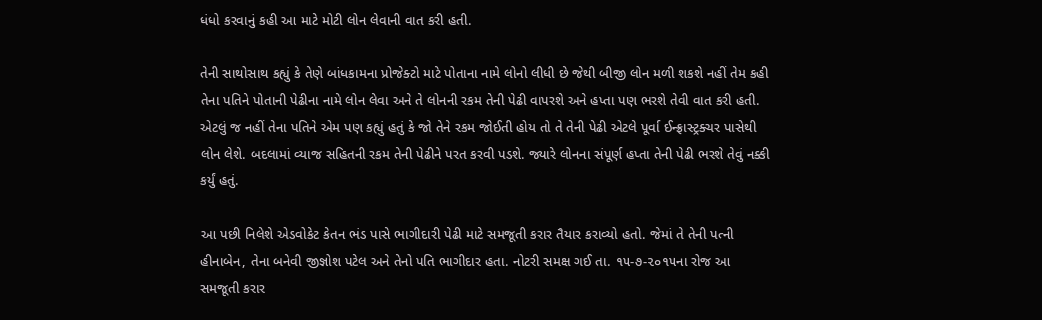ધંધો કરવાનું કહી આ માટે મોટી લોન લેવાની વાત કરી હતી.

તેની સાથોસાથ કહ્યું કે તેણે બાંધકામના પ્રોજેક્ટો માટે પોતાના નામે લોનો લીધી છે જેથી બીજી લોન મળી શકશે નહીં તેમ કહી તેના પતિને પોતાની પેઢીના નામે લોન લેવા અને તે લોનની રકમ તેની પેઢી વાપરશે અને હપ્તા પણ ભરશે તેવી વાત કરી હતી. એટલું જ નહીં તેના પતિને એમ પણ કહ્યું હતું કે જો તેને રકમ જોઈતી હોય તો તે તેની પેઢી એટલે પૂર્વા ઈન્ફ્રાસ્ટ્રક્ચર પાસેથી લોન લેશે. બદલામાં વ્યાજ સહિતની રકમ તેની પેઢીને પરત કરવી પડશે. જ્યારે લોનના સંપૂર્ણ હપ્તા તેની પેઢી ભરશે તેવું નક્કી કર્યું હતું.

આ પછી નિલેશે એડવોકેટ કેતન ભંડ પાસે ભાગીદારી પેઢી માટે સમજૂતી કરાર તૈયાર કરાવ્યો હતો. જેમાં તે તેની પત્ની હીનાબેન, તેના બનેવી જીજ્ઞોશ પટેલ અને તેનો પતિ ભાગીદાર હતા. નોટરી સમક્ષ ગઈ તા. ૧૫-૭-૨૦૧૫ના રોજ આ સમજૂતી કરાર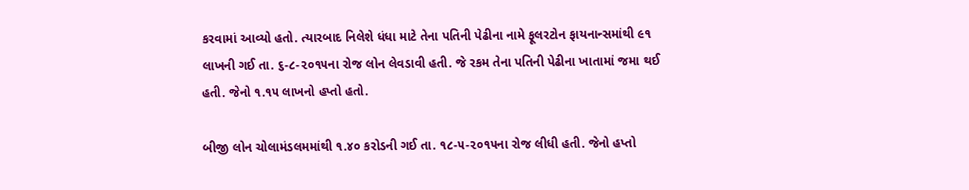કરવામાં આવ્યો હતો. ત્યારબાદ નિલેશે ધંધા માટે તેના પતિની પેઢીના નામે ફૂલરટોન ફાયનાન્સમાંથી ૯૧ લાખની ગઈ તા. ૬-૮-૨૦૧૫ના રોજ લોન લેવડાવી હતી. જે રકમ તેના પતિની પેઢીના ખાતામાં જમા થઈ હતી. જેનો ૧.૧૫ લાખનો હપ્તો હતો.

બીજી લોન ચોલામંડલમમાંથી ૧.૪૦ કરોડની ગઈ તા. ૧૮-૫-૨૦૧૫ના રોજ લીધી હતી. જેનો હપ્તો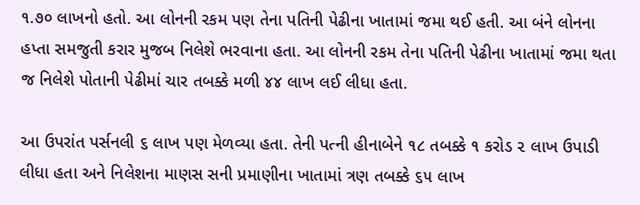૧.૭૦ લાખનો હતો. આ લોનની રકમ પણ તેના પતિની પેઢીના ખાતામાં જમા થઈ હતી. આ બંને લોનના હપ્તા સમજુતી કરાર મુજબ નિલેશે ભરવાના હતા. આ લોનની રકમ તેના પતિની પેઢીના ખાતામાં જમા થતા જ નિલેશે પોતાની પેઢીમાં ચાર તબક્કે મળી ૪૪ લાખ લઈ લીધા હતા.

આ ઉપરાંત પર્સનલી ૬ લાખ પણ મેળવ્યા હતા. તેની પત્ની હીનાબેને ૧૮ તબક્કે ૧ કરોડ ૨ લાખ ઉપાડી લીધા હતા અને નિલેશના માણસ સની પ્રમાણીના ખાતામાં ત્રણ તબક્કે ૬૫ લાખ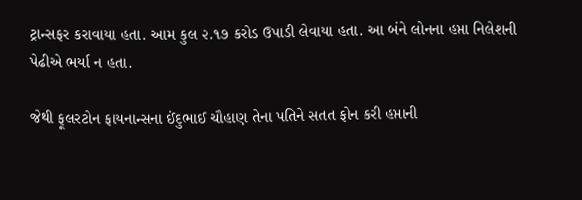ટ્રાન્સફર કરાવાયા હતા. આમ કુલ ૨.૧૭ કરોડ ઉપાડી લેવાયા હતા. આ બંને લોનના હપ્તા નિલેશની પેઢીએ ભર્યા ન હતા.

જેથી ફૂલરટોન ફાયનાન્સના ઈંદુભાઈ ચૌહાણ તેના પતિને સતત ફોન કરી હપ્તાની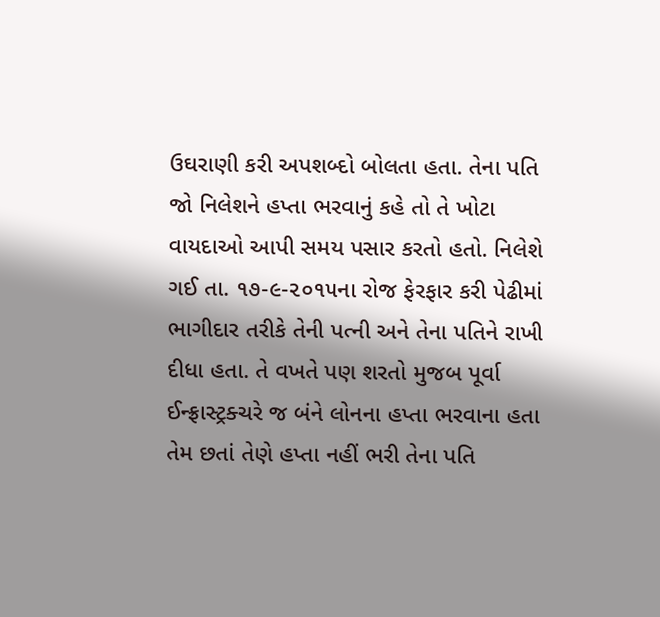ઉઘરાણી કરી અપશબ્દો બોલતા હતા. તેના પતિ જો નિલેશને હપ્તા ભરવાનું કહે તો તે ખોટા વાયદાઓ આપી સમય પસાર કરતો હતો. નિલેશે ગઈ તા. ૧૭-૯-૨૦૧૫ના રોજ ફેરફાર કરી પેઢીમાં ભાગીદાર તરીકે તેની પત્ની અને તેના પતિને રાખી દીધા હતા. તે વખતે પણ શરતો મુજબ પૂર્વા ઈન્ફ્રાસ્ટ્રક્ચરે જ બંને લોનના હપ્તા ભરવાના હતા તેમ છતાં તેણે હપ્તા નહીં ભરી તેના પતિ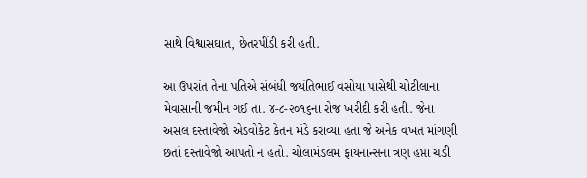સાથે વિશ્વાસઘાત, છેતરપીંડી કરી હતી.

આ ઉપરાંત તેના પતિએ સંબંધી જયંતિભાઈ વસોયા પાસેથી ચોટીલાના મેવાસાની જમીન ગઈ તા. ૪-૮-૨૦૧૬ના રોજ ખરીદી કરી હતી. જેના અસલ દસ્તાવેજો એડવોકેટ કેતન મંડે કરાવ્યા હતા જે અનેક વખત માંગણી છતાં દસ્તાવેજો આપતો ન હતો. ચોલામંડલમ ફાયનાન્સના ત્રણ હપ્તા ચડી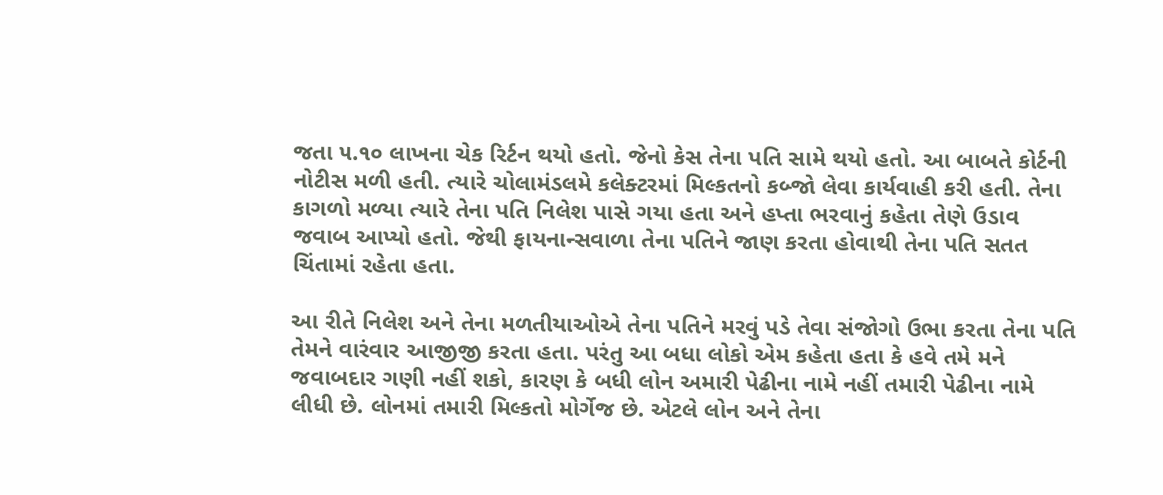જતા ૫.૧૦ લાખના ચેક રિર્ટન થયો હતો. જેનો કેસ તેના પતિ સામે થયો હતો. આ બાબતે કોર્ટની નોટીસ મળી હતી. ત્યારે ચોલામંડલમે કલેક્ટરમાં મિલ્કતનો કબ્જો લેવા કાર્યવાહી કરી હતી. તેના કાગળો મળ્યા ત્યારે તેના પતિ નિલેશ પાસે ગયા હતા અને હપ્તા ભરવાનું કહેતા તેણે ઉડાવ જવાબ આપ્યો હતો. જેથી ફાયનાન્સવાળા તેના પતિને જાણ કરતા હોવાથી તેના પતિ સતત ચિંતામાં રહેતા હતા.

આ રીતે નિલેશ અને તેના મળતીયાઓએ તેના પતિને મરવું પડે તેવા સંજોગો ઉભા કરતા તેના પતિ તેમને વારંવાર આજીજી કરતા હતા. પરંતુ આ બધા લોકો એમ કહેતા હતા કે હવે તમે મને જવાબદાર ગણી નહીં શકો, કારણ કે બધી લોન અમારી પેઢીના નામે નહીં તમારી પેઢીના નામે લીધી છે. લોનમાં તમારી મિલ્કતો મોર્ગેજ છે. એટલે લોન અને તેના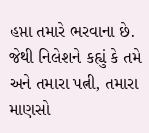હપ્તા તમારે ભરવાના છે. જેથી નિલેશને કહ્યું કે તમે અને તમારા પત્ની, તમારા માણસો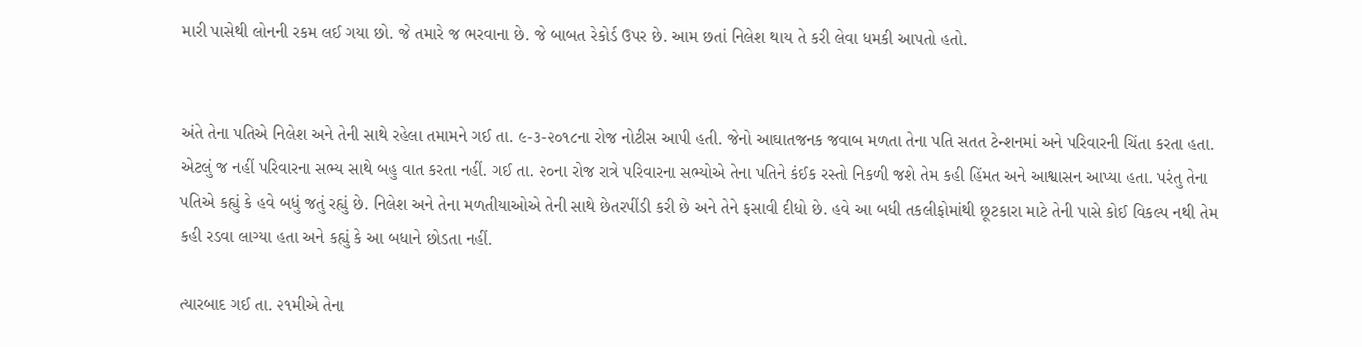મારી પાસેથી લોનની રકમ લઈ ગયા છો. જે તમારે જ ભરવાના છે. જે બાબત રેકોર્ડ ઉપર છે. આમ છતાં નિલેશ થાય તે કરી લેવા ધમકી આપતો હતો.


અંતે તેના પતિએ નિલેશ અને તેની સાથે રહેલા તમામને ગઈ તા. ૯-૩-૨૦૧૮ના રોજ નોટીસ આપી હતી. જેનો આઘાતજનક જવાબ મળતા તેના પતિ સતત ટેન્શનમાં અને પરિવારની ચિંતા કરતા હતા. એટલું જ નહીં પરિવારના સભ્ય સાથે બહુ વાત કરતા નહીં. ગઈ તા. ૨૦ના રોજ રાત્રે પરિવારના સભ્યોએ તેના પતિને કંઈક રસ્તો નિકળી જશે તેમ કહી હિંમત અને આશ્વાસન આપ્યા હતા. પરંતુ તેના પતિએ કહ્યું કે હવે બધું જતું રહ્યું છે. નિલેશ અને તેના મળતીયાઓએ તેની સાથે છેતરપીંડી કરી છે અને તેને ફસાવી દીધો છે. હવે આ બધી તકલીફોમાંથી છૂટકારા માટે તેની પાસે કોઈ વિકલ્પ નથી તેમ કહી રડવા લાગ્યા હતા અને કહ્યું કે આ બધાને છોડતા નહીં.

ત્યારબાદ ગઈ તા. ૨૧મીએ તેના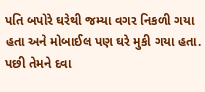પતિ બપોરે ઘરેથી જમ્યા વગર નિકળી ગયા હતા અને મોબાઈલ પણ ઘરે મુકી ગયા હતા. પછી તેમને દવા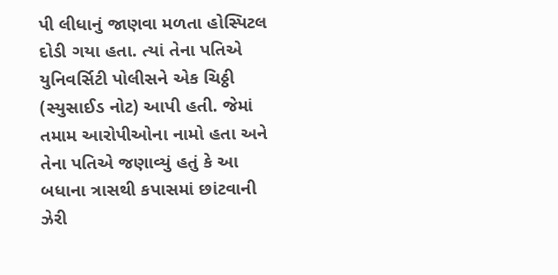પી લીધાનું જાણવા મળતા હોસ્પિટલ દોડી ગયા હતા. ત્યાં તેના પતિએ યુનિવર્સિટી પોલીસને એક ચિઠ્ઠી (સ્યુસાઈડ નોટ) આપી હતી. જેમાં તમામ આરોપીઓના નામો હતા અને તેના પતિએ જણાવ્યું હતું કે આ બધાના ત્રાસથી કપાસમાં છાંટવાની ઝેરી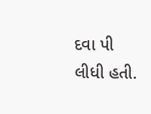દવા પી લીધી હતી.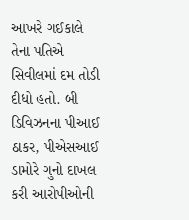આખરે ગઈકાલે તેના પતિએ સિવીલમાં દમ તોડી દીધો હતો. બી ડિવિઝનના પીઆઈ ઠાકર, પીએસઆઈ ડામોરે ગુનો દાખલ કરી આરોપીઓની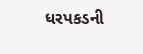ધરપકડની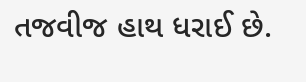તજવીજ હાથ ધરાઈ છે.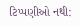ટિપ્પણીઓ નથી: